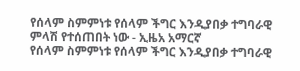የሰላም ስምምነቱ የሰላም ችግር እንዲያበቃ ተግባራዊ ምላሽ የተሰጠበት ነው - ኢዜአ አማርኛ
የሰላም ስምምነቱ የሰላም ችግር እንዲያበቃ ተግባራዊ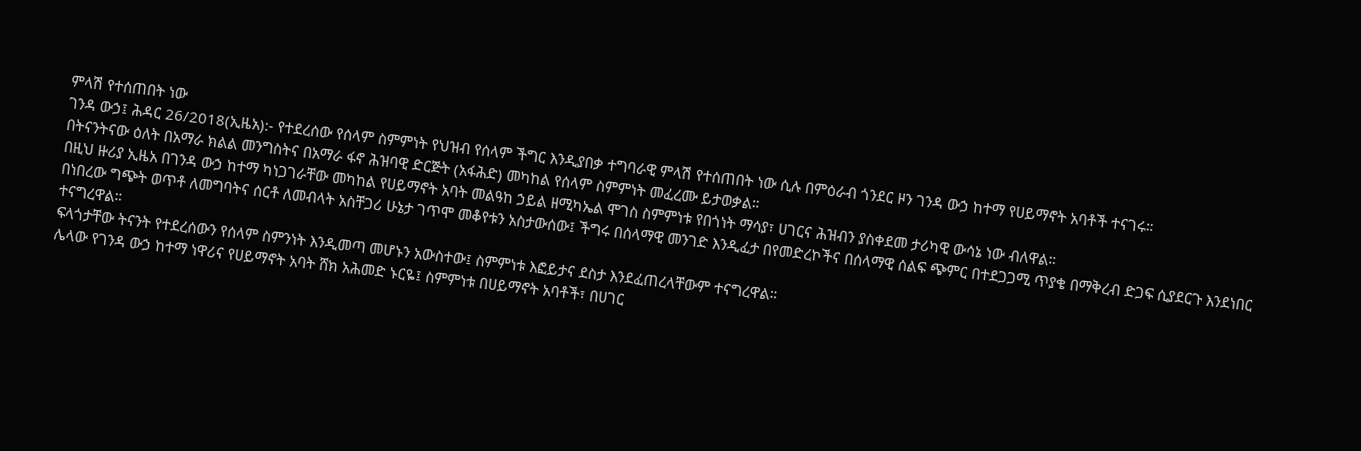ምላሽ የተሰጠበት ነው
ገንዳ ውኃ፤ ሕዳር 26/2018(ኢዜአ):- የተደረሰው የሰላም ስምምነት የህዝብ የሰላም ችግር እንዲያበቃ ተግባራዊ ምላሽ የተሰጠበት ነው ሲሉ በምዕራብ ጎንደር ዞን ገንዳ ውኃ ከተማ የሀይማኖት አባቶች ተናገሩ።
በትናንትናው ዕለት በአማራ ክልል መንግስትና በአማራ ፋኖ ሕዝባዊ ድርጅት (አፋሕድ) መካከል የሰላም ስምምነት መፈረሙ ይታወቃል።
በዚህ ዙሪያ ኢዜአ በገንዳ ውኃ ከተማ ካነጋገራቸው መካከል የሀይማኖት አባት መልዓከ ኃይል ዘሚካኤል ሞገስ ስምምነቱ የበጎነት ማሳያ፣ ሀገርና ሕዝብን ያስቀደመ ታሪካዊ ውሳኔ ነው ብለዋል።
በነበረው ግጭት ወጥቶ ለመግባትና ሰርቶ ለመብላት አስቸጋሪ ሁኔታ ገጥሞ መቆየቱን አስታውሰው፤ ችግሩ በሰላማዊ መንገድ እንዲፈታ በየመድረኮችና በሰላማዊ ሰልፍ ጭምር በተደጋጋሚ ጥያቄ በማቅረብ ድጋፍ ሲያደርጉ እንደነበር ተናግረዋል።
ፍላጎታቸው ትናንት የተደረሰውን የሰላም ስምንነት እንዲመጣ መሆኑን አውስተው፤ ስምምነቱ እፎይታና ደስታ እንደፈጠረላቸውም ተናግረዋል።
ሌላው የገንዳ ውኃ ከተማ ነዋሪና የሀይማኖት አባት ሸክ አሕመድ ኑርዬ፤ ስምምነቱ በሀይማኖት አባቶች፣ በሀገር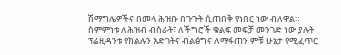ሽማግሌዎችና በመላ ሕዝቡ በጉጉት ሲጠበቅ የነበር ነው ብለዋል።
ስምምነቱ ለሕዝብ ብስራት፣ ለችግሮች ቁልፍ መፍቻ መንገድ ነው ያሉት ፕሬዚዳንቱ የክልሉን እድገትና ብልፅግና ለማፋጠን ምቹ ሁኔታ የሚፈጥር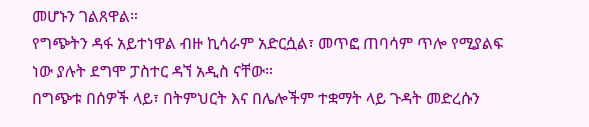መሆኑን ገልጸዋል።
የግጭትን ዳፋ አይተነዋል ብዙ ኪሳራም አድርሷል፣ መጥፎ ጠባሳም ጥሎ የሚያልፍ ነው ያሉት ደግሞ ፓስተር ዳኘ አዲስ ናቸው።
በግጭቱ በሰዎች ላይ፣ በትምህርት እና በሌሎችም ተቋማት ላይ ጉዳት መድረሱን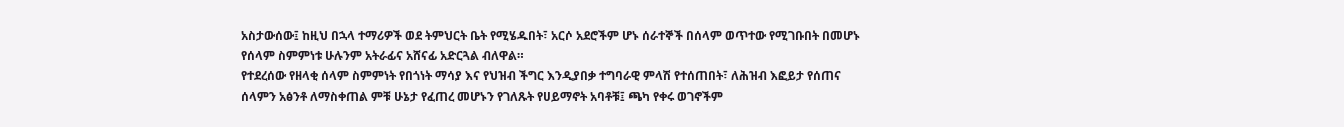አስታውሰው፤ ከዚህ በኋላ ተማሪዎች ወደ ትምህርት ቤት የሚሄዱበት፣ አርሶ አደሮችም ሆኑ ሰራተኞች በሰላም ወጥተው የሚገቡበት በመሆኑ የሰላም ስምምነቱ ሁሉንም አትራፊና አሸናፊ አድርጓል ብለዋል።
የተደረሰው የዘላቂ ሰላም ስምምነት የበጎነት ማሳያ እና የህዝብ ችግር እንዲያበቃ ተግባራዊ ምላሽ የተሰጠበት፣ ለሕዝብ እፎይታ የሰጠና ሰላምን አፅንቶ ለማስቀጠል ምቹ ሁኔታ የፈጠረ መሆኑን የገለጹት የሀይማኖት አባቶቹ፤ ጫካ የቀሩ ወገኖችም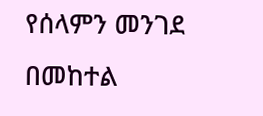የሰላምን መንገደ በመከተል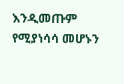እንዲመጡም የሚያነሳሳ መሆኑን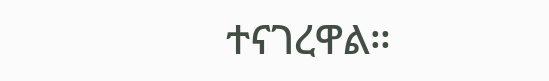ተናገረዋል።